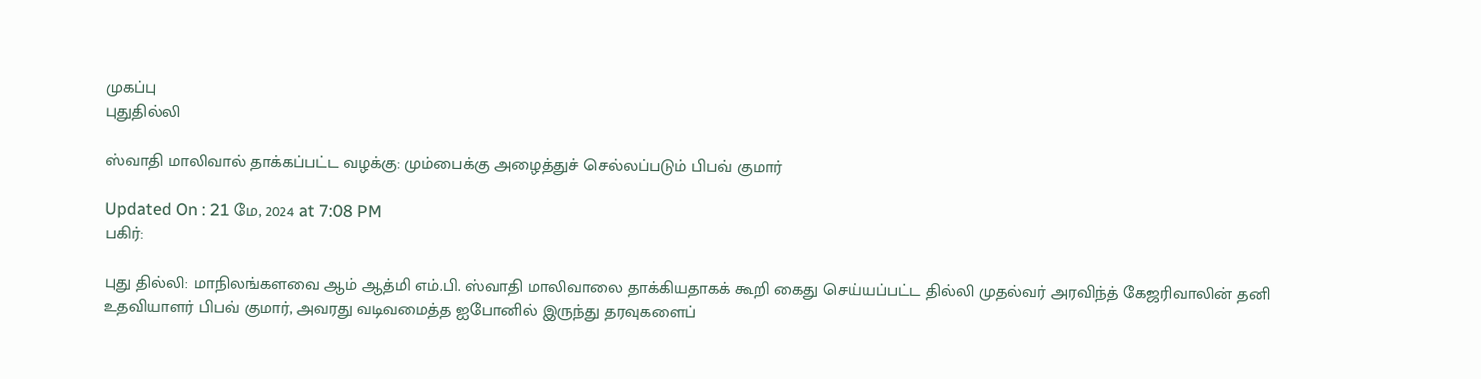முகப்பு
புதுதில்லி

ஸ்வாதி மாலிவால் தாக்கப்பட்ட வழக்கு: மும்பைக்கு அழைத்துச் செல்லப்படும் பிபவ் குமார்

Updated On : 21 மே, 2024 at 7:08 PM
பகிர்:

புது தில்லி: மாநிலங்களவை ஆம் ஆத்மி எம்.பி. ஸ்வாதி மாலிவாலை தாக்கியதாகக் கூறி கைது செய்யப்பட்ட தில்லி முதல்வர் அரவிந்த் கேஜரிவாலின் தனி உதவியாளர் பிபவ் குமார், அவரது வடிவமைத்த ஐபோனில் இருந்து தரவுகளைப்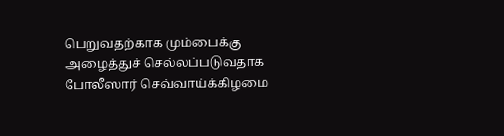பெறுவதற்காக மும்பைக்கு அழைத்துச் செல்லப்படுவதாக போலீஸார் செவ்வாய்க்கிழமை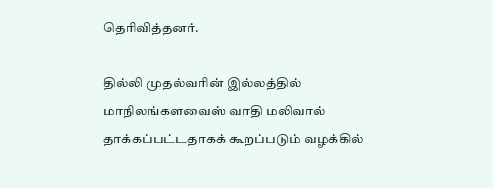தெரிவித்தனர்.

தில்லி முதல்வரின் இல்லத்தில் மாநிலங்களவைஸ் வாதி மலிவால் தாக்கப்பட்டதாகக் கூறப்படும் வழக்கில்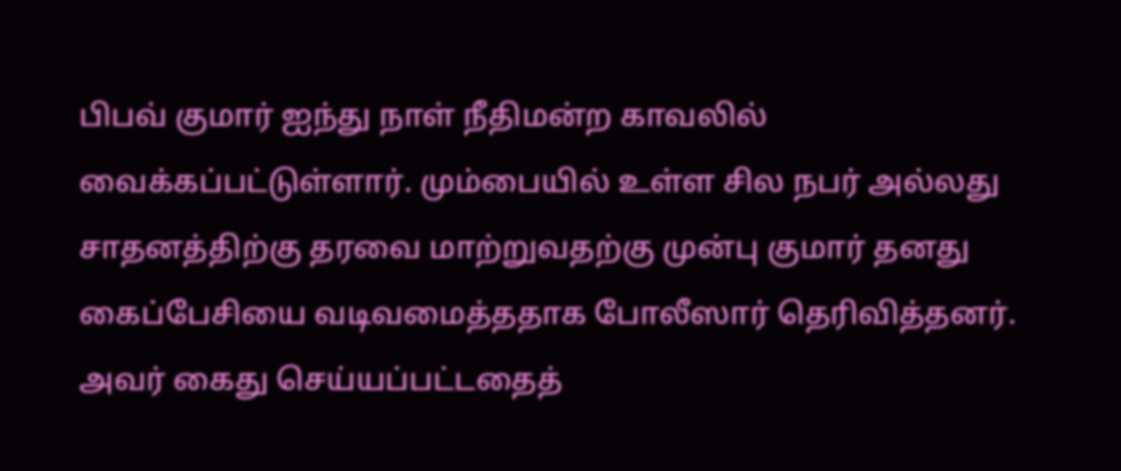பிபவ் குமார் ஐந்து நாள் நீதிமன்ற காவலில் வைக்கப்பட்டுள்ளார். மும்பையில் உள்ள சில நபர் அல்லது சாதனத்திற்கு தரவை மாற்றுவதற்கு முன்பு குமார் தனது கைப்பேசியை வடிவமைத்ததாக போலீஸார் தெரிவித்தனர். அவர் கைது செய்யப்பட்டதைத்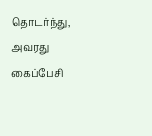தொடர்ந்து, அவரது கைப்பேசி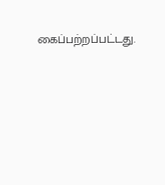கைப்பற்றப்பட்டது.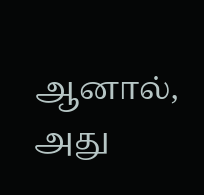ஆனால், அது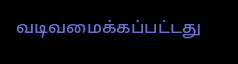வடிவமைக்கப்பட்டது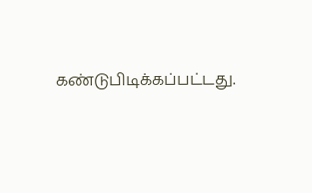கண்டுபிடிக்கப்பட்டது.